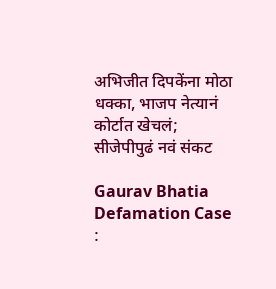अभिजीत दिपकेंना मोठा धक्का, भाजप नेत्यानं कोर्टात खेचलं; सीजेपीपुढं नवं संकट

Gaurav Bhatia Defamation Case :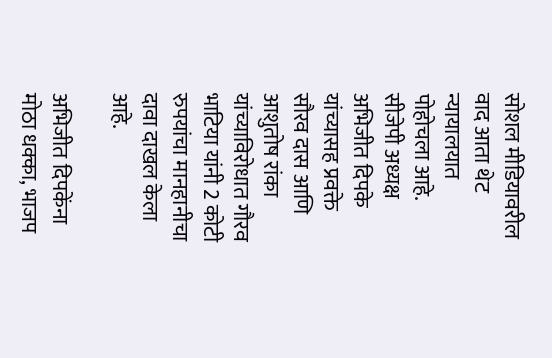सोशल मीडियावरील वाद आता थेट न्यायालयात पोहोचला आहे. सीजेपी अध्यक्ष अभिजीत दिपके यांच्यासह प्रवक्ते सौरव दास आणि आशुतोष रांका यांच्याविरोधात गौरव भाटिया यांनी 2 कोटी रुपयांचा मानहानीचा दावा दाखल केला आहे.

अभिजीत दिपकेंना मोठा धक्का, भाजप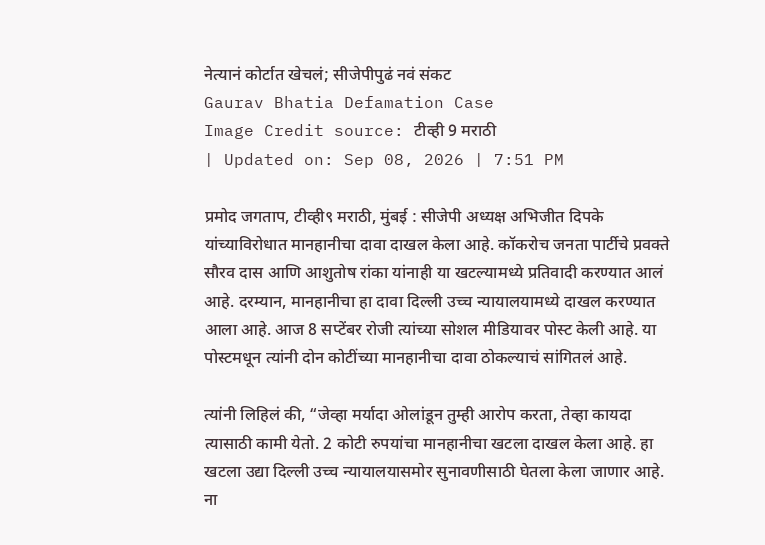नेत्यानं कोर्टात खेचलं; सीजेपीपुढं नवं संकट
Gaurav Bhatia Defamation Case
Image Credit source: टीव्ही 9 मराठी
| Updated on: Sep 08, 2026 | 7:51 PM

प्रमोद जगताप, टीव्ही९ मराठी, मुंबई : सीजेपी अध्यक्ष अभिजीत दिपके यांच्याविरोधात मानहानीचा दावा दाखल केला आहे. कॉकरोच जनता पार्टीचे प्रवक्ते सौरव दास आणि आशुतोष रांका यांनाही या खटल्यामध्ये प्रतिवादी करण्यात आलं आहे. दरम्यान, मानहानीचा हा दावा दिल्ली उच्च न्यायालयामध्ये दाखल करण्यात आला आहे. आज 8 सप्टेंबर रोजी त्यांच्या सोशल मीडियावर पोस्ट केली आहे. या पोस्टमधून त्यांनी दोन कोटींच्या मानहानीचा दावा ठोकल्याचं सांगितलं आहे.

त्यांनी लिहिलं की, “जेव्हा मर्यादा ओलांडून तुम्ही आरोप करता, तेव्हा कायदा त्यासाठी कामी येतो. 2 कोटी रुपयांचा मानहानीचा खटला दाखल केला आहे. हा खटला उद्या दिल्ली उच्च न्यायालयासमोर सुनावणीसाठी घेतला केला जाणार आहे. ना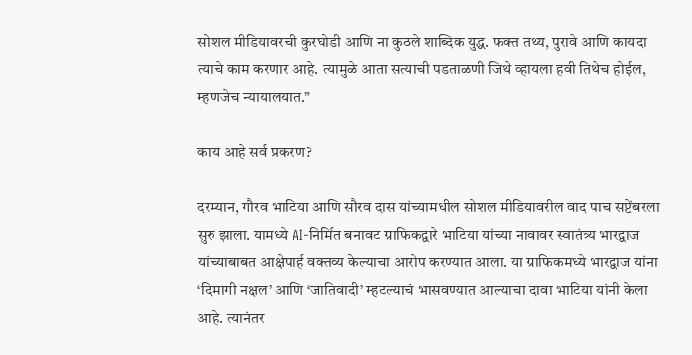सोशल मीडियावरची कुरघोडी आणि ना कुठले शाब्दिक युद्ध. फक्त तथ्य, पुरावे आणि कायदा त्याचे काम करणार आहे. त्यामुळे आता सत्याची पडताळणी जिथे व्हायला हवी तिथेच होईल, म्हणजेच न्यायालयात.”

काय आहे सर्व प्रकरण?

दरम्यान, गौरव भाटिया आणि सौरव दास यांच्यामधील सोशल मीडियावरील वाद पाच सप्टेंबरला सुरु झाला. यामध्ये AI-निर्मित बनावट ग्राफिकद्वारे भाटिया यांच्या नावावर स्वातंत्र्य भारद्वाज यांच्याबाबत आक्षेपार्ह वक्तव्य केल्याचा आरोप करण्यात आला. या ग्राफिकमध्ये भारद्वाज यांना ‘दिमागी नक्षल’ आणि ‘जातिवादी’ म्हटल्याचं भासवण्यात आल्याचा दावा भाटिया यांनी केला आहे. त्यानंतर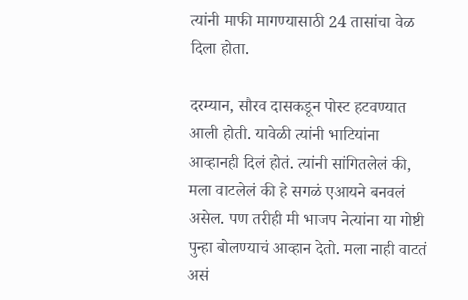त्यांनी माफी मागण्यासाठी 24 तासांचा वेळ दिला होता.

दरम्यान, सौरव दासकडून पोस्ट हटवण्यात आली होती. यावेळी त्यांनी भाटियांना आव्हानही दिलं होतं. त्यांनी सांगितलेलं की, मला वाटलेलं की हे सगळं एआयने बनवलं असेल. पण तरीही मी भाजप नेत्यांना या गोष्टी पुन्हा बोलण्याचं आव्हान देतो. मला नाही वाटतं असं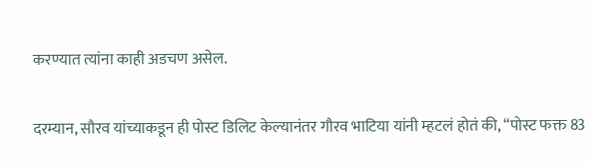करण्यात त्यांना काही अडचण असेल.

दरम्यान, सौरव यांच्याकडून ही पोस्ट डिलिट केल्यानंतर गौरव भाटिया यांनी म्हटलं होतं की, “पोस्ट फक्त 83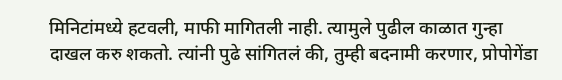मिनिटांमध्ये हटवली, माफी मागितली नाही. त्यामुले पुढील काळात गुन्हा दाखल करु शकतो. त्यांनी पुढे सांगितलं की, तुम्ही बदनामी करणार, प्रोपोगेंडा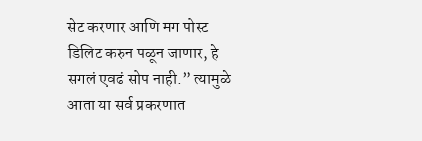सेट करणार आणि मग पोस्ट डिलिट करुन पळून जाणार, हे सगलं एवढं सोप नाही.” त्यामुळे आता या सर्व प्रकरणात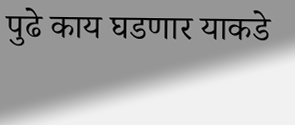पुढे काय घडणार याकडे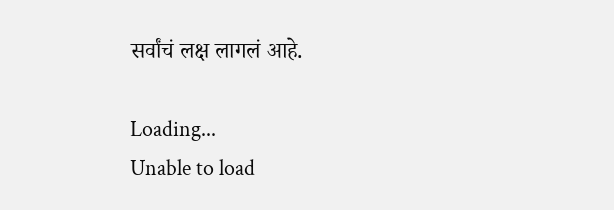सर्वांचं लक्ष लागलं आहे.

Loading...
Unable to load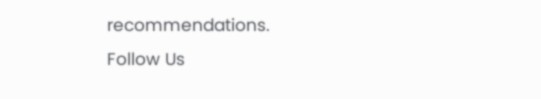recommendations.
Follow Us